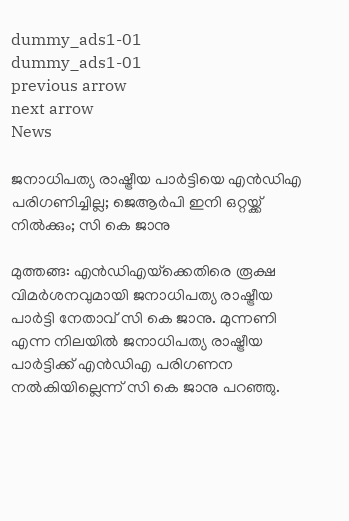dummy_ads1-01
dummy_ads1-01
previous arrow
next arrow
News

ജനാധിപത്യ രാഷ്ട്രീയ പാർട്ടിയെ എൻഡിഎ പരിഗണിച്ചില്ല; ജെആർപി ഇനി ഒറ്റയ്ക്ക് നിൽക്കും; സി കെ ജാനു

മുത്തങ്ങ: എന്‍ഡിഎയ്‌ക്കെതിരെ രൂക്ഷ വിമര്‍ശനവുമായി ജനാധിപത്യ രാഷ്ട്രീയ പാര്‍ട്ടി നേതാവ് സി കെ ജാനു. മുന്നണി എന്ന നിലയില്‍ ജനാധിപത്യ രാഷ്ട്രീയ പാര്‍ട്ടിക്ക് എന്‍ഡിഎ പരിഗണന നല്‍കിയില്ലെന്ന് സി കെ ജാനു പറഞ്ഞു.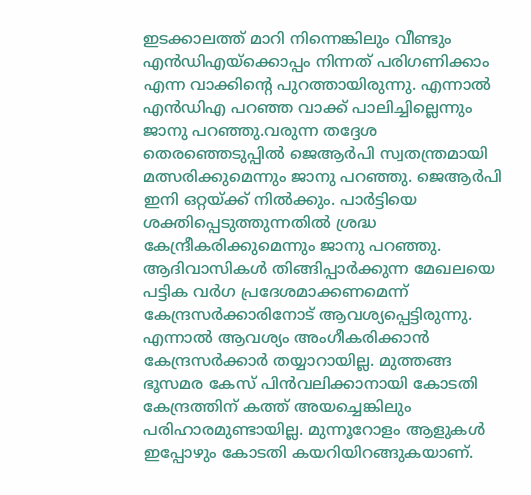ഇടക്കാലത്ത് മാറി നിന്നെങ്കിലും വീണ്ടും എന്‍ഡിഎയ്‌ക്കൊപ്പം നിന്നത് പരിഗണിക്കാം എന്ന വാക്കിന്റെ പുറത്തായിരുന്നു. എന്നാല്‍ എന്‍ഡിഎ പറഞ്ഞ വാക്ക് പാലിച്ചില്ലെന്നും ജാനു പറഞ്ഞു.വരുന്ന തദ്ദേശ തെരഞ്ഞെടുപ്പില്‍ ജെആര്‍പി സ്വതന്ത്രമായി മത്സരിക്കുമെന്നും ജാനു പറഞ്ഞു. ജെആര്‍പി ഇനി ഒറ്റയ്ക്ക് നില്‍ക്കും. പാര്‍ട്ടിയെ ശക്തിപ്പെടുത്തുന്നതില്‍ ശ്രദ്ധ കേന്ദ്രീകരിക്കുമെന്നും ജാനു പറഞ്ഞു. ആദിവാസികള്‍ തിങ്ങിപ്പാര്‍ക്കുന്ന മേഖലയെ പട്ടിക വര്‍ഗ പ്രദേശമാക്കണമെന്ന് കേന്ദ്രസര്‍ക്കാരിനോട് ആവശ്യപ്പെട്ടിരുന്നു. എന്നാല്‍ ആവശ്യം അംഗീകരിക്കാന്‍ കേന്ദ്രസര്‍ക്കാര്‍ തയ്യാറായില്ല. മുത്തങ്ങ ഭൂസമര കേസ് പിന്‍വലിക്കാനായി കോടതി കേന്ദ്രത്തിന് കത്ത് അയച്ചെങ്കിലും പരിഹാരമുണ്ടായില്ല. മുന്നൂറോളം ആളുകള്‍ ഇപ്പോഴും കോടതി കയറിയിറങ്ങുകയാണ്.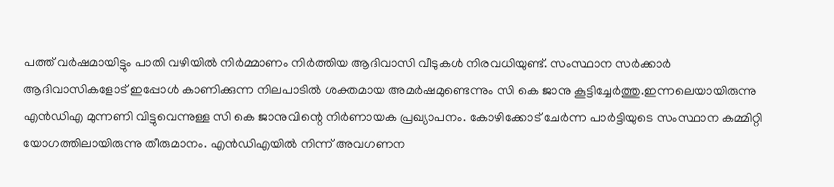പത്ത് വര്‍ഷമായിട്ടും പാതി വഴിയില്‍ നിര്‍മ്മാണം നിര്‍ത്തിയ ആദിവാസി വീടുകള്‍ നിരവധിയുണ്ട്. സംസ്ഥാന സര്‍ക്കാര്‍ ആദിവാസികളോട് ഇപ്പോള്‍ കാണിക്കുന്ന നിലപാടില്‍ ശക്തമായ അമര്‍ഷമുണ്ടെന്നും സി കെ ജാനു കൂട്ടിച്ചേര്‍ത്തു.ഇന്നലെയായിരുന്നു എന്‍ഡിഎ മുന്നണി വിട്ടുവെന്നുള്ള സി കെ ജാനുവിന്റെ നിര്‍ണായക പ്രഖ്യാപനം. കോഴിക്കോട് ചേര്‍ന്ന പാര്‍ട്ടിയുടെ സംസ്ഥാന കമ്മിറ്റി യോഗത്തിലായിരുന്നു തീരുമാനം. എന്‍ഡിഎയില്‍ നിന്ന് അവഗണന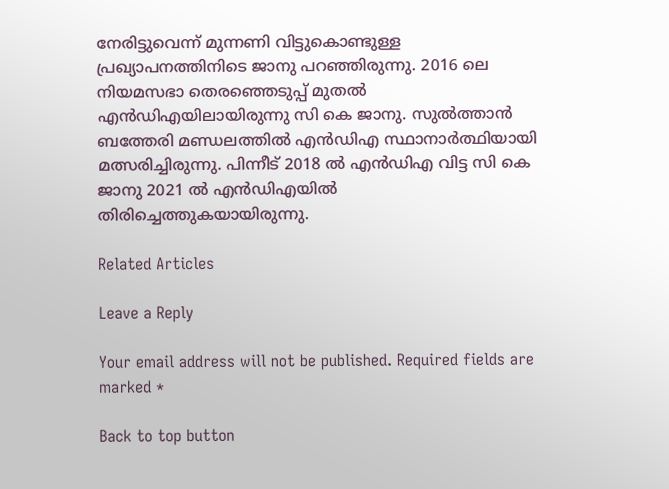നേരിട്ടുവെന്ന് മുന്നണി വിട്ടുകൊണ്ടുള്ള പ്രഖ്യാപനത്തിനിടെ ജാനു പറഞ്ഞിരുന്നു. 2016 ലെ നിയമസഭാ തെരഞ്ഞെടുപ്പ് മുതല്‍ എന്‍ഡിഎയിലായിരുന്നു സി കെ ജാനു. സുല്‍ത്താന്‍ ബത്തേരി മണ്ഡലത്തില്‍ എന്‍ഡിഎ സ്ഥാനാര്‍ത്ഥിയായി മത്സരിച്ചിരുന്നു. പിന്നീട് 2018 ല്‍ എന്‍ഡിഎ വിട്ട സി കെ ജാനു 2021 ല്‍ എന്‍ഡിഎയില്‍ തിരിച്ചെത്തുകയായിരുന്നു.

Related Articles

Leave a Reply

Your email address will not be published. Required fields are marked *

Back to top button